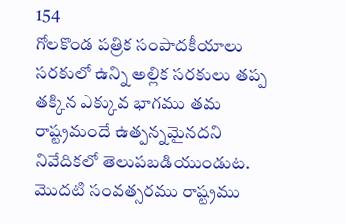154
గోలకొండ పత్రిక సంపాదకీయాలు
సరకులో ఉన్ని అల్లిక సరకులు తప్ప తక్కిన ఎక్కువ భాగము తమ రాష్ట్రమందే ఉత్పన్నమైనదని నివేదికలో తెలుపబడియుండుట. మొదటి సంవత్సరము రాష్ట్రము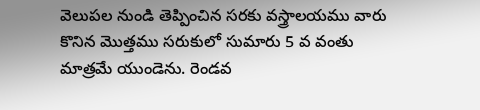వెలుపల నుండి తెప్పించిన సరకు వస్త్రాలయము వారు కొనిన మొత్తము సరుకులో సుమారు 5 వ వంతు మాత్రమే యుండెను. రెండవ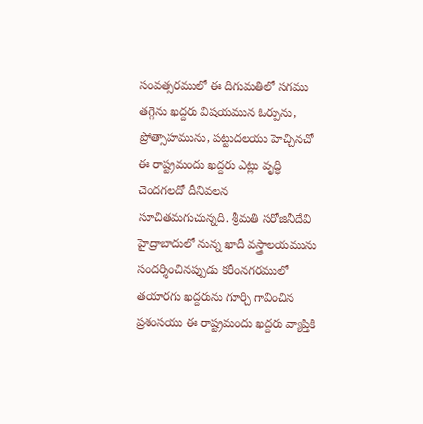సంవత్సరములో ఈ దిగుమతిలో సగము తగ్గెను ఖద్దరు విషయమున ఓర్పును, ప్రోత్సాహమును, పట్టుదలయు హెచ్చినచో ఈ రాష్ట్రమందు ఖద్దరు ఎట్లు వృద్ధి చెందగలదో దీనివలన సూచితమగుచున్నది. శ్రీమతి సరోజినీదేవి హైద్రాబాదులో నున్న ఖాదీ వస్త్రాలయమును సందర్శించినప్పుడు కరీంనగరములో తయారగు ఖద్దరును గూర్చి గావించిన ప్రశంసయు ఈ రాష్ట్రమందు ఖద్దరు వ్యాప్తికి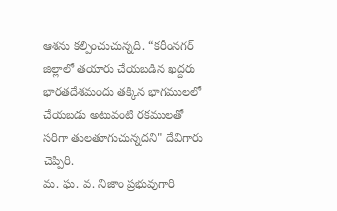ఆశను కల్పించుచున్నది. “కరీంనగర్ జిల్లాలో తయారు చేయబడిన ఖద్దరు భారతదేశమందు తక్కిన భాగములలో చేయబడు అటువంటి రకములతో సరిగా తులతూగుచున్నదని" దేవిగారు చెప్పిరి.
మ. ఘ. వ. నిజాం ప్రభువుగారి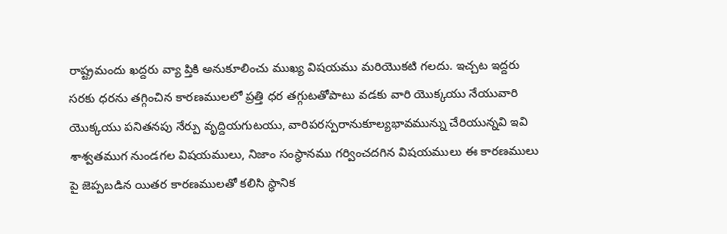రాష్ట్రమందు ఖద్దరు వ్యా ప్తికి అనుకూలించు ముఖ్య విషయము మరియొకటి గలదు. ఇచ్చట ఇద్దరు సరకు ధరను తగ్గించిన కారణములలో ప్రత్తి ధర తగ్గుటతోపాటు వడకు వారి యొక్కయు నేయువారి యొక్కయు పనితనపు నేర్పు వృద్దియగుటయు, వారిపరస్పరానుకూల్యభావమున్ను చేరియున్నవి ఇవి శాశ్వతముగ నుండగల విషయములు, నిజాం సంస్థానము గర్వించదగిన విషయములు ఈ కారణములు పై జెప్పబడిన యితర కారణములతో కలిసి స్థానిక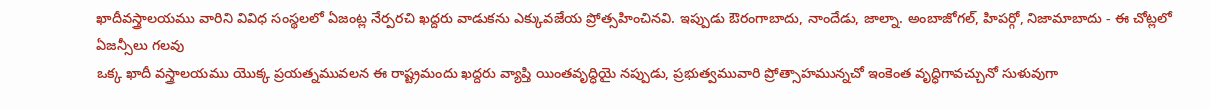ఖాదీవస్త్రాలయము వారిని వివిధ సంస్థలలో ఏజంట్ల నేర్పరచి ఖద్దరు వాడుకను ఎక్కువజేయ ప్రోత్సహించినవి. ఇప్పుడు ఔరంగాబాదు, నాందేడు, జాల్నా. అంబాజోగల్, హిపర్గో, నిజామాబాదు - ఈ చోట్లలో ఏజన్సీలు గలవు
ఒక్క ఖాదీ వస్త్రాలయము యొక్క ప్రయత్నమువలన ఈ రాష్ట్రమందు ఖద్దరు వ్యాప్తి యింతవృద్ధియై నప్పుడు, ప్రభుత్వమువారి ప్రోత్సాహమున్నచో ఇంకెంత వృద్ధిగావచ్చునో సుళువుగా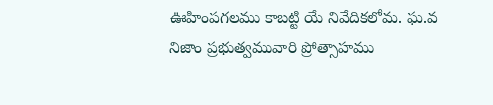ఊహింపగలము కాబట్టి యే నివేదికలోమ. ఘ.వ నిజాం ప్రభుత్వమువారి ప్రోత్సాహము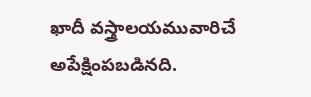ఖాదీ వస్త్రాలయమువారిచే అపేక్షింపబడినది.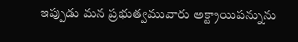ఇప్పుడు మన ప్రభుత్వమువారు అక్ట్రాయిపన్నును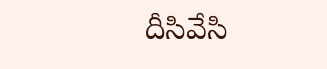దీసివేసి